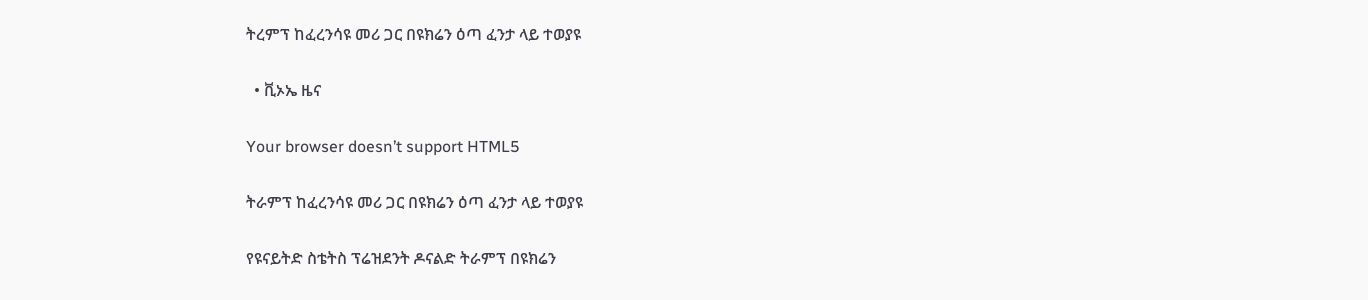ትረምፕ ከፈረንሳዩ መሪ ጋር በዩክሬን ዕጣ ፈንታ ላይ ተወያዩ

  • ቪኦኤ ዜና

Your browser doesn’t support HTML5

ትራምፕ ከፈረንሳዩ መሪ ጋር በዩክሬን ዕጣ ፈንታ ላይ ተወያዩ

የዩናይትድ ስቴትስ ፕሬዝደንት ዶናልድ ትራምፕ በዩክሬን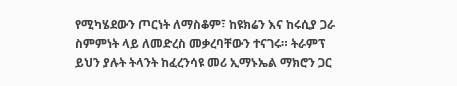የሚካሄደውን ጦርነት ለማስቆም፣ ከዩክሬን እና ከሩሲያ ጋራ ስምምነት ላይ ለመድረስ መቃረባቸውን ተናገሩ። ትራምፕ ይህን ያሉት ትላንት ከፈረንሳዩ መሪ ኢማኑኤል ማክሮን ጋር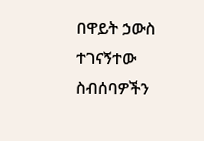በዋይት ኃውስ ተገናኝተው ስብሰባዎችን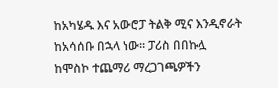ከአካሄዱ እና አውሮፓ ትልቅ ሚና እንዲኖራት ከአሳሰቡ በኋላ ነው። ፓሪስ በበኩሏ ከሞስኮ ተጨማሪ ማረጋገጫዎችን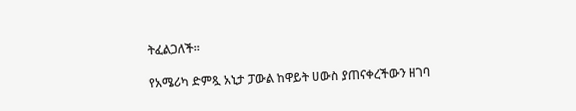ትፈልጋለች።

የአሜሪካ ድምጿ አኒታ ፓውል ከዋይት ሀውስ ያጠናቀረችውን ዘገባ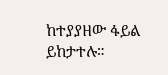ከተያያዘው ፋይል ይከታተሉ።